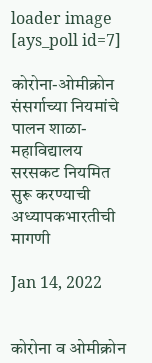loader image
[ays_poll id=7]

कोरोना-ओमीक्रोन संसर्गाच्या नियमांचे पालन शाळा-महाविद्यालय सरसकट नियमित सुरू करण्याची अध्यापकभारतीची मागणी

Jan 14, 2022


कोरोना व ओमीक्रोन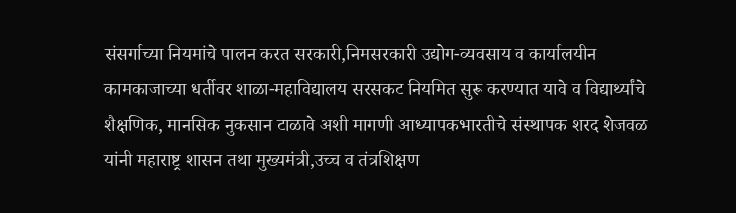संसर्गाच्या नियमांचे पालन करत सरकारी,निमसरकारी उद्योग-व्यवसाय व कार्यालयीन कामकाजाच्या धर्तीवर शाळा-महाविद्यालय सरसकट नियमित सुरू करण्यात यावे व विद्यार्थ्यांचे शैक्षणिक, मानसिक नुकसान टाळावे अशी मागणी आध्यापकभारतीचे संस्थापक शरद शेजवळ यांनी महाराष्ट्र शासन तथा मुख्यमंत्री,उच्च व तंत्रशिक्षण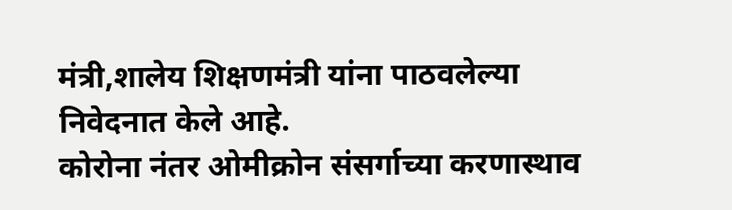मंत्री,शालेय शिक्षणमंत्री यांना पाठवलेल्या निवेदनात केले आहे.
कोरोना नंतर ओमीक्रोन संसर्गाच्या करणास्थाव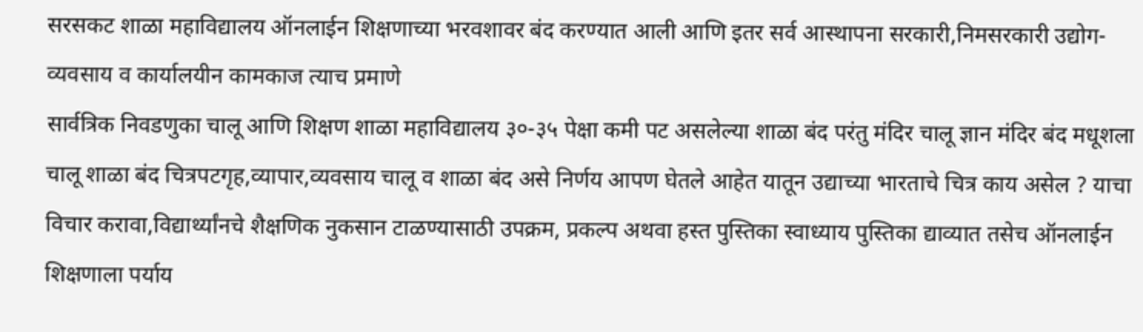सरसकट शाळा महाविद्यालय ऑनलाईन शिक्षणाच्या भरवशावर बंद करण्यात आली आणि इतर सर्व आस्थापना सरकारी,निमसरकारी उद्योग-व्यवसाय व कार्यालयीन कामकाज त्याच प्रमाणे
सार्वत्रिक निवडणुका चालू आणि शिक्षण शाळा महाविद्यालय ३०-३५ पेक्षा कमी पट असलेल्या शाळा बंद परंतु मंदिर चालू ज्ञान मंदिर बंद मधूशला चालू शाळा बंद चित्रपटगृह,व्यापार,व्यवसाय चालू व शाळा बंद असे निर्णय आपण घेतले आहेत यातून उद्याच्या भारताचे चित्र काय असेल ? याचा विचार करावा,विद्यार्थ्यांनचे शैक्षणिक नुकसान टाळण्यासाठी उपक्रम, प्रकल्प अथवा हस्त पुस्तिका स्वाध्याय पुस्तिका द्याव्यात तसेच ऑनलाईन शिक्षणाला पर्याय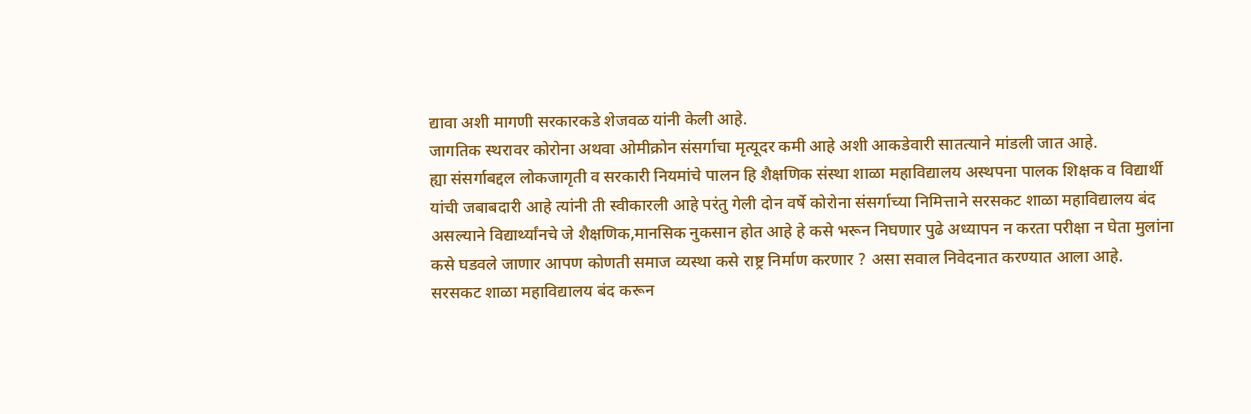द्यावा अशी मागणी सरकारकडे शेजवळ यांनी केली आहे.
जागतिक स्थरावर कोरोना अथवा ओमीक्रोन संसर्गाचा मृत्यूदर कमी आहे अशी आकडेवारी सातत्याने मांडली जात आहे.
ह्या संसर्गाबद्दल लोकजागृती व सरकारी नियमांचे पालन हि शैक्षणिक संस्था शाळा महाविद्यालय अस्थपना पालक शिक्षक व विद्यार्थी यांची जबाबदारी आहे त्यांनी ती स्वीकारली आहे परंतु गेली दोन वर्षे कोरोना संसर्गाच्या निमित्ताने सरसकट शाळा महाविद्यालय बंद असल्याने विद्यार्थ्यांनचे जे शैक्षणिक,मानसिक नुकसान होत आहे हे कसे भरून निघणार पुढे अध्यापन न करता परीक्षा न घेता मुलांना कसे घडवले जाणार आपण कोणती समाज व्यस्था कसे राष्ट्र निर्माण करणार ? असा सवाल निवेदनात करण्यात आला आहे.
सरसकट शाळा महाविद्यालय बंद करून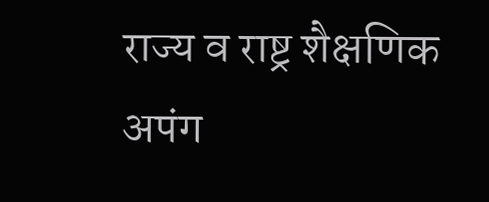राज्य व राष्ट्र शैक्षणिक अपंग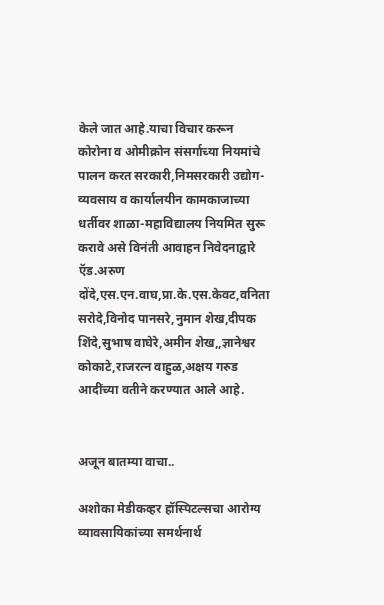केले जात आहे.याचा विचार करून कोरोना व ओमीक्रोन संसर्गाच्या नियमांचे पालन करत सरकारी,निमसरकारी उद्योग-व्यवसाय व कार्यालयीन कामकाजाच्या धर्तीवर शाळा-महाविद्यालय नियमित सुरू करावे असे विनंती आवाहन निवेदनाद्वारे ऍड.अरुण दोंदे,एस.एन.वाघ,प्रा.के.एस.केवट,वनिता सरोदे,विनोद पानसरे,नुमान शेख,दीपक शिंदे,सुभाष वाघेरे,अमीन शेख,,ज्ञानेश्वर कोकाटे,राजरत्न वाहुळ,अक्षय गरुड आदींच्या वतीने करण्यात आले आहे.


अजून बातम्या वाचा..

अशोका मेडीकव्हर हॉस्पिटल्सचा आरोग्य व्यावसायिकांच्या समर्थनार्थ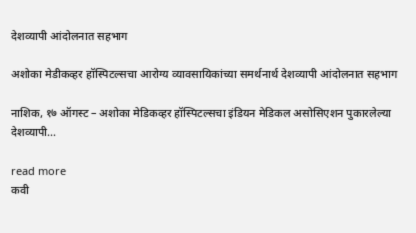देशव्यापी आंदोलनात सहभाग

अशोका मेडीकव्हर हॉस्पिटल्सचा आरोग्य व्यावसायिकांच्या समर्थनार्थ देशव्यापी आंदोलनात सहभाग

नाशिक, १७ ऑगस्ट – अशोका मेडिकव्हर हॉस्पिटल्सचा इंडियन मेडिकल असोसिएशन पुकारलेल्या देशव्यापी...

read more
कवी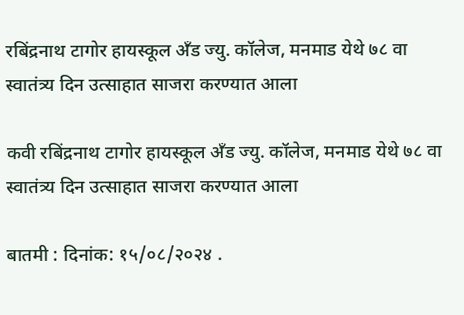रबिंद्रनाथ टागोर हायस्कूल अँड ज्यु. कॉलेज, मनमाड येथे ७८ वा स्वातंत्र्य दिन उत्साहात साजरा करण्यात आला

कवी रबिंद्रनाथ टागोर हायस्कूल अँड ज्यु. कॉलेज, मनमाड येथे ७८ वा स्वातंत्र्य दिन उत्साहात साजरा करण्यात आला

बातमी : दिनांक: १५/०८/२०२४ .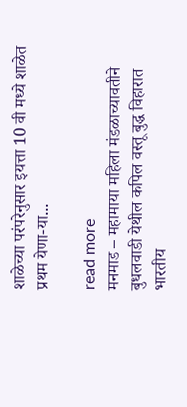शाळेच्या परंपरेनुसार इयत्ता 10 वी मध्ये शाळेत प्रथम येणा-या...

read more
मनमाड – महामाया महिला मंडळाच्यावतीने बुधलवाडी येथील कपिल वस्तू बुद्ध विहारात भारतीय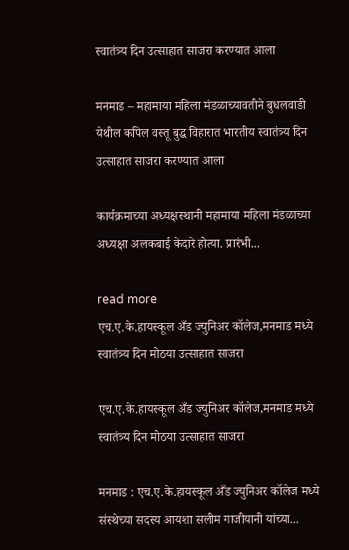स्वातंत्र्य दिन उत्साहात साजरा करण्यात आला

मनमाड – महामाया महिला मंडळाच्यावतीने बुधलवाडी येथील कपिल वस्तू बुद्ध विहारात भारतीय स्वातंत्र्य दिन उत्साहात साजरा करण्यात आला

कार्यक्रमाच्या अध्यक्षस्थानी महामाया महिला मंडळाच्या अध्यक्षा अलकबाई केदारे होत्या. प्रारंभी...

read more
एच.ए.के.हायस्कूल अँड ज्युनिअर कॉलेज,मनमाड मध्ये स्वातंत्र्य दिन मोठया उत्साहात साजरा

एच.ए.के.हायस्कूल अँड ज्युनिअर कॉलेज,मनमाड मध्ये स्वातंत्र्य दिन मोठया उत्साहात साजरा

मनमाड : एच.ए.के.हायस्कूल अँड ज्युनिअर कॉलेज मध्ये संस्थेच्या सदस्य आयशा सलीम गाजीयानी यांच्या...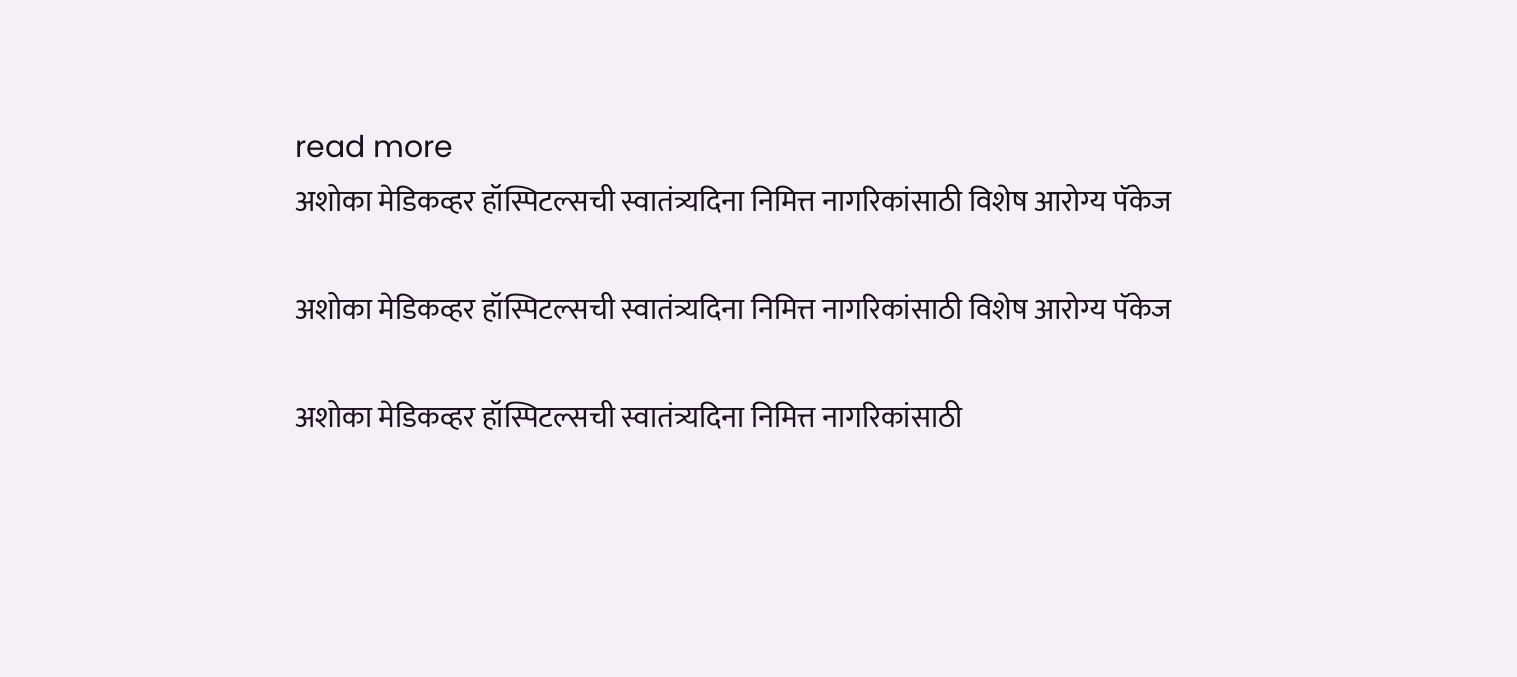read more
अशोका मेडिकव्हर हॉस्पिटल्सची स्वातंत्र्यदिना निमित्त नागरिकांसाठी विशेष आरोग्य पॅकेज

अशोका मेडिकव्हर हॉस्पिटल्सची स्वातंत्र्यदिना निमित्त नागरिकांसाठी विशेष आरोग्य पॅकेज

अशोका मेडिकव्हर हॉस्पिटल्सची स्वातंत्र्यदिना निमित्त नागरिकांसाठी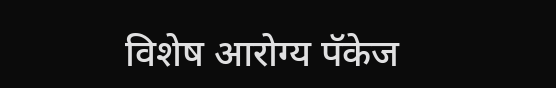विशेष आरोग्य पॅकेज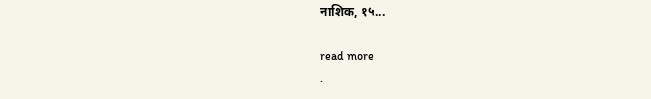नाशिक, १५...

read more
.